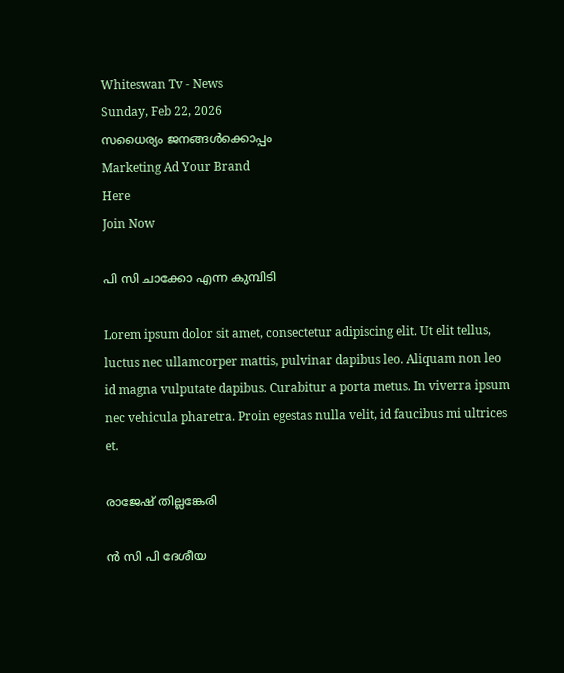Whiteswan Tv - News
Sunday, Feb 22, 2026
സധൈര്യം ജനങ്ങൾക്കൊപ്പം
Marketing Ad Your Brand
Here
Join Now

പി സി ചാക്കോ എന്ന കുമ്പിടി

Lorem ipsum dolor sit amet, consectetur adipiscing elit. Ut elit tellus, luctus nec ullamcorper mattis, pulvinar dapibus leo. Aliquam non leo id magna vulputate dapibus. Curabitur a porta metus. In viverra ipsum nec vehicula pharetra. Proin egestas nulla velit, id faucibus mi ultrices et.

രാജേഷ് തില്ലങ്കേരി

ന്‍ സി പി ദേശീയ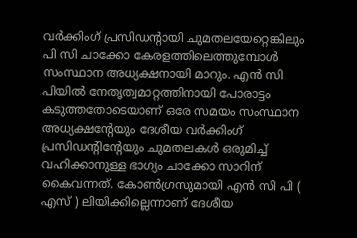വര്‍ക്കിംഗ് പ്രസിഡന്റായി ചുമതലയേറ്റെങ്കിലും പി സി ചാക്കോ കേരളത്തിലെത്തുമ്പോള്‍ സംസ്ഥാന അധ്യക്ഷനായി മാറും. എന്‍ സി പിയില്‍ നേതൃത്വമാറ്റത്തിനായി പോരാട്ടം കടുത്തതോടെയാണ് ഒരേ സമയം സംസ്ഥാന അധ്യക്ഷന്റേയും ദേശീയ വര്‍ക്കിംഗ് പ്രസിഡന്റിന്റേയും ചുമതലകള്‍ ഒരുമിച്ച് വഹിക്കാനുള്ള ഭാഗ്യം ചാക്കോ സാറിന് കൈവന്നത്. കോണ്‍ഗ്രസുമായി എന്‍ സി പി ( എസ് ) ലിയിക്കില്ലെന്നാണ് ദേശീയ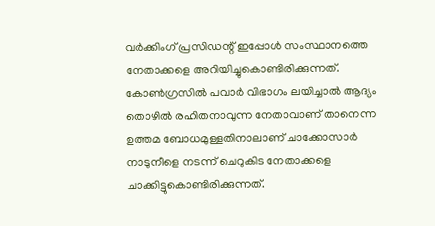വര്‍ക്കിംഗ് പ്രസിഡന്റ് ഇപ്പോള്‍ സംസ്ഥാനത്തെ നേതാക്കളെ അറിയിച്ചുകൊണ്ടിരിക്കുന്നത്. കോണ്‍ഗ്രസില്‍ പവാര്‍ വിഭാഗം ലയിച്ചാല്‍ ആദ്യം തൊഴില്‍ രഹിതനാവുന്ന നേതാവാണ് താനെന്ന ഉത്തമ ബോധമുള്ളതിനാലാണ് ചാക്കോസാര്‍ നാടുനീളെ നടന്ന് ചെറുകിട നേതാക്കളെ ചാക്കിട്ടുകൊണ്ടിരിക്കുന്നത്.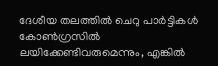ദേശീയ തലത്തില്‍ ചെറു പാര്‍ട്ടികള്‍ കോണ്‍ഗ്രസില്‍ ലയിക്കേണ്ടിവരുമെന്നും, എങ്കില്‍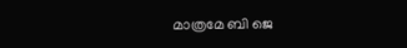മാത്രമേ ബി ജെ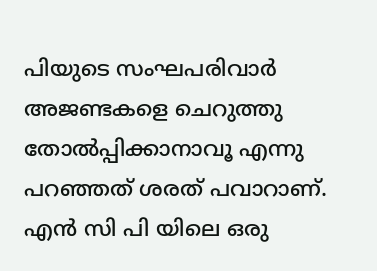പിയുടെ സംഘപരിവാര്‍ അജണ്ടകളെ ചെറുത്തു തോല്‍പ്പിക്കാനാവൂ എന്നു പറഞ്ഞത് ശരത് പവാറാണ്. എന്‍ സി പി യിലെ ഒരു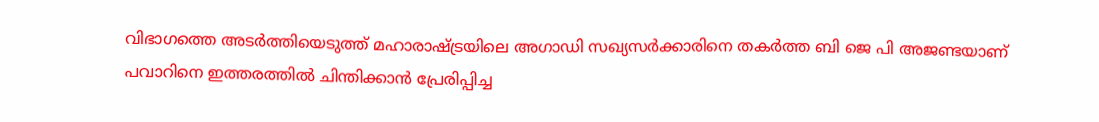വിഭാഗത്തെ അടര്‍ത്തിയെടുത്ത് മഹാരാഷ്ട്രയിലെ അഗാഡി സഖ്യസര്‍ക്കാരിനെ തകര്‍ത്ത ബി ജെ പി അജണ്ടയാണ് പവാറിനെ ഇത്തരത്തില്‍ ചിന്തിക്കാന്‍ പ്രേരിപ്പിച്ച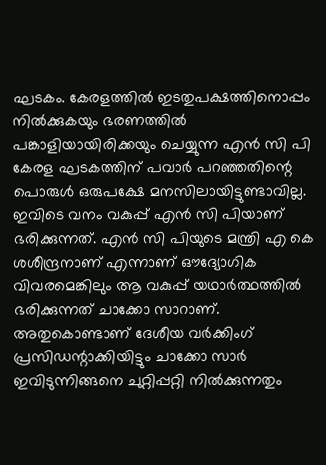ഘടകം. കേരളത്തില്‍ ഇടതുപക്ഷത്തിനൊപ്പം നില്‍ക്കുകയും ഭരണത്തില്‍ പങ്കാളിയായിരിക്കയും ചെയ്യുന്ന എന്‍ സി പി കേരള ഘടകത്തിന് പവാര്‍ പറഞ്ഞതിന്റെ പൊരുള്‍ ഒരുപക്ഷേ മനസിലായിട്ടുണ്ടാവില്ല. ഇവിടെ വനം വകുപ്പ് എന്‍ സി പിയാണ് ഭരിക്കുന്നത്. എന്‍ സി പിയുടെ മന്ത്രി എ കെ ശശീന്ദ്രനാണ് എന്നാണ് ഔദ്യോഗിക വിവരമെങ്കിലും ആ വകുപ്പ് യഥാര്‍ത്ഥത്തില്‍ ഭരിക്കുന്നത് ചാക്കോ സാറാണ്. അതുകൊണ്ടാണ് ദേശീയ വര്‍ക്കിംഗ് പ്രസിഡന്റാക്കിയിട്ടും ചാക്കോ സാര്‍ ഇവിടുന്നിങ്ങനെ ചുറ്റിപ്പറ്റി നില്‍ക്കുന്നതും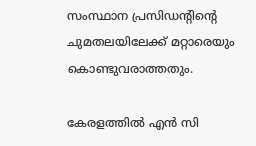സംസ്ഥാന പ്രസിഡന്റിന്റെ ചുമതലയിലേക്ക് മറ്റാരെയും കൊണ്ടുവരാത്തതും.

കേരളത്തില്‍ എന്‍ സി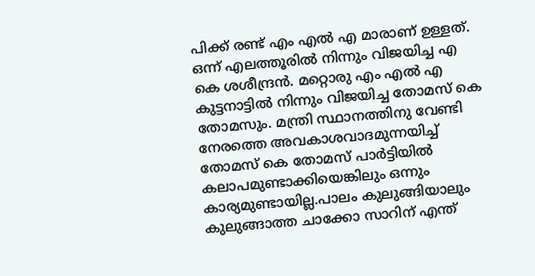പിക്ക് രണ്ട് എം എല്‍ എ മാരാണ് ഉള്ളത്. ഒന്ന് എലത്തൂരില്‍ നിന്നും വിജയിച്ച എ കെ ശശീന്ദ്രന്‍. മറ്റൊരു എം എല്‍ എ കുട്ടനാട്ടില്‍ നിന്നും വിജയിച്ച തോമസ് കെ തോമസും. മന്ത്രി സ്ഥാനത്തിനു വേണ്ടി നേരത്തെ അവകാശവാദമുന്നയിച്ച് തോമസ് കെ തോമസ് പാര്‍ട്ടിയില്‍ കലാപമുണ്ടാക്കിയെങ്കിലും ഒന്നും കാര്യമുണ്ടായില്ല.പാലം കുലുങ്ങിയാലും കുലുങ്ങാത്ത ചാക്കോ സാറിന് എന്ത്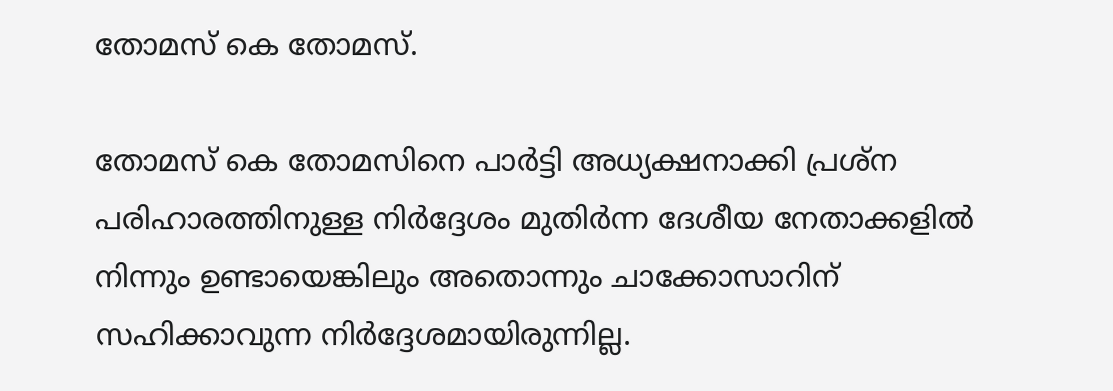തോമസ് കെ തോമസ്.

തോമസ് കെ തോമസിനെ പാര്‍ട്ടി അധ്യക്ഷനാക്കി പ്രശ്ന പരിഹാരത്തിനുള്ള നിര്‍ദ്ദേശം മുതിര്‍ന്ന ദേശീയ നേതാക്കളില്‍ നിന്നും ഉണ്ടായെങ്കിലും അതൊന്നും ചാക്കോസാറിന് സഹിക്കാവുന്ന നിര്‍ദ്ദേശമായിരുന്നില്ല.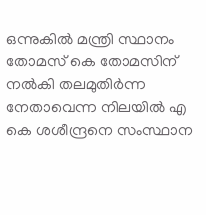ഒന്നുകില്‍ മന്ത്രി സ്ഥാനം തോമസ് കെ തോമസിന് നല്‍കി തലമുതിര്‍ന്ന നേതാവെന്ന നിലയില്‍ എ കെ ശശീന്ദ്രനെ സംസ്ഥാന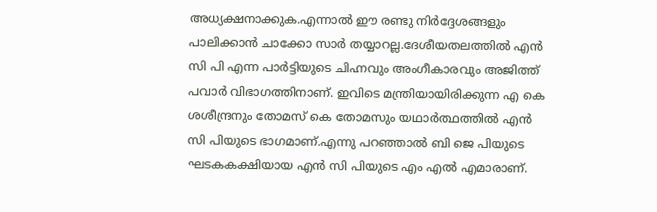അധ്യക്ഷനാക്കുക.എന്നാല്‍ ഈ രണ്ടു നിര്‍ദ്ദേശങ്ങളും പാലിക്കാന്‍ ചാക്കോ സാര്‍ തയ്യാറല്ല.ദേശീയതലത്തില്‍ എന്‍ സി പി എന്ന പാര്‍ട്ടിയുടെ ചിഹ്നവും അംഗീകാരവും അജിത്ത് പവാര്‍ വിഭാഗത്തിനാണ്. ഇവിടെ മന്ത്രിയായിരിക്കുന്ന എ കെ ശശീന്ദ്രനും തോമസ് കെ തോമസും യഥാര്‍ത്ഥത്തില്‍ എന്‍ സി പിയുടെ ഭാഗമാണ്.എന്നു പറഞ്ഞാല്‍ ബി ജെ പിയുടെ ഘടകകക്ഷിയായ എന്‍ സി പിയുടെ എം എല്‍ എമാരാണ്.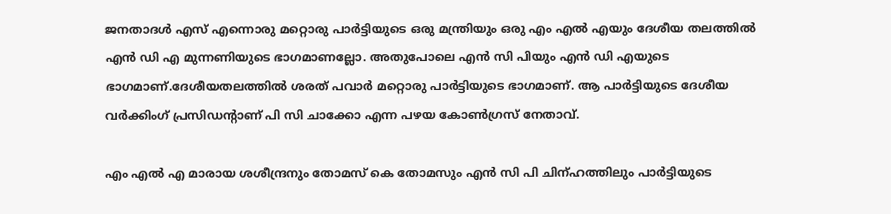ജനതാദള്‍ എസ് എന്നൊരു മറ്റൊരു പാര്‍ട്ടിയുടെ ഒരു മന്ത്രിയും ഒരു എം എല്‍ എയും ദേശീയ തലത്തില്‍ എന്‍ ഡി എ മുന്നണിയുടെ ഭാഗമാണല്ലോ. അതുപോലെ എന്‍ സി പിയും എന്‍ ഡി എയുടെ ഭാഗമാണ്.ദേശീയതലത്തില്‍ ശരത് പവാര്‍ മറ്റൊരു പാര്‍ട്ടിയുടെ ഭാഗമാണ്. ആ പാര്‍ട്ടിയുടെ ദേശീയ വര്‍ക്കിംഗ് പ്രസിഡന്റാണ് പി സി ചാക്കോ എന്ന പഴയ കോണ്‍ഗ്രസ് നേതാവ്.

എം എല്‍ എ മാരായ ശശീന്ദ്രനും തോമസ് കെ തോമസും എന്‍ സി പി ചിന്ഹത്തിലും പാര്‍ട്ടിയുടെ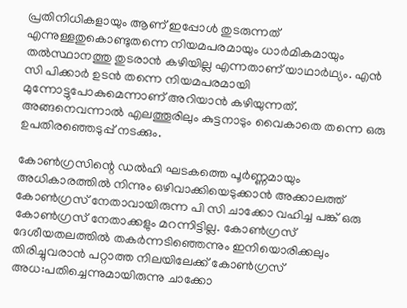പ്രതിനിധികളായും ആണ് ഇപ്പോള്‍ തുടരുന്നത് എന്നുള്ളതുകൊണ്ടുതന്നെ നിയമപരമായും ധാര്‍മികമായും തല്‍സ്ഥാനത്തു തുടരാന്‍ കഴിയില്ല എന്നതാണ് യാഥാര്‍ഥ്യം. എന്‍ സി പിക്കാര്‍ ഉടന്‍ തന്നെ നിയമപരമായി മുന്നോട്ടുപോകുമെന്നാണ് അറിയാന്‍ കഴിയുന്നത്. അങ്ങനെവന്നാല്‍ എലത്തൂരിലും കുട്ടനാടും വൈകാതെ തന്നെ ഒരു ഉപതിരഞ്ഞെടുപ്പ് നടക്കും.

കോണ്‍ഗ്രസിന്റെ ഡല്‍ഹി ഘടകത്തെ പൂര്‍ണ്ണമായും അധികാരത്തില്‍ നിന്നും ഒഴിവാക്കിയെടുക്കാന്‍ അക്കാലത്ത് കോണ്‍ഗ്രസ് നേതാവായിരുന്ന പി സി ചാക്കോ വഹിച്ച പങ്ക് ഒരു കോണ്‍ഗ്രസ് നേതാക്കളും മറന്നിട്ടില്ല. കോണ്‍ഗ്രസ് ദേശീയതലത്തില്‍ തകര്‍ന്നടിഞ്ഞെന്നും ഇനിയൊരിക്കലും തിരിച്ചുവരാന്‍ പറ്റാത്ത നിലയിലേക്ക് കോണ്‍ഗ്രസ് അധ:പതിച്ചെന്നുമായിരുന്നു ചാക്കോ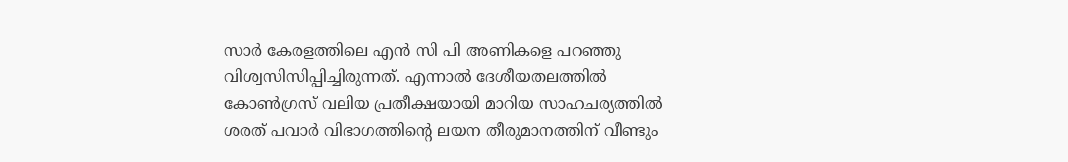സാര്‍ കേരളത്തിലെ എന്‍ സി പി അണികളെ പറഞ്ഞു വിശ്വസിസിപ്പിച്ചിരുന്നത്. എന്നാല്‍ ദേശീയതലത്തില്‍ കോണ്‍ഗ്രസ് വലിയ പ്രതീക്ഷയായി മാറിയ സാഹചര്യത്തില്‍ ശരത് പവാര്‍ വിഭാഗത്തിന്റെ ലയന തീരുമാനത്തിന് വീണ്ടും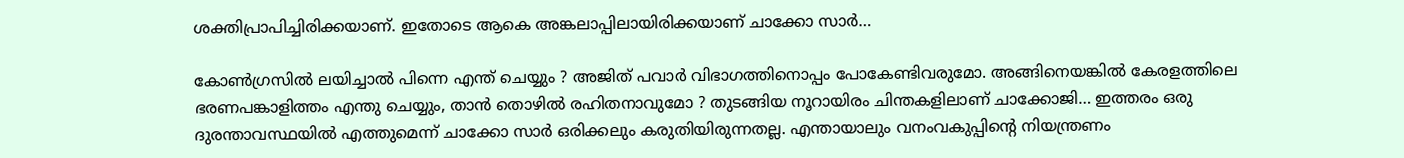ശക്തിപ്രാപിച്ചിരിക്കയാണ്. ഇതോടെ ആകെ അങ്കലാപ്പിലായിരിക്കയാണ് ചാക്കോ സാര്‍…

കോണ്‍ഗ്രസില്‍ ലയിച്ചാല്‍ പിന്നെ എന്ത് ചെയ്യും ? അജിത് പവാര്‍ വിഭാഗത്തിനൊപ്പം പോകേണ്ടിവരുമോ. അങ്ങിനെയങ്കില്‍ കേരളത്തിലെ ഭരണപങ്കാളിത്തം എന്തു ചെയ്യും, താന്‍ തൊഴില്‍ രഹിതനാവുമോ ? തുടങ്ങിയ നൂറായിരം ചിന്തകളിലാണ് ചാക്കോജി… ഇത്തരം ഒരു ദുരന്താവസ്ഥയില്‍ എത്തുമെന്ന് ചാക്കോ സാര്‍ ഒരിക്കലും കരുതിയിരുന്നതല്ല. എന്തായാലും വനംവകുപ്പിന്റെ നിയന്ത്രണം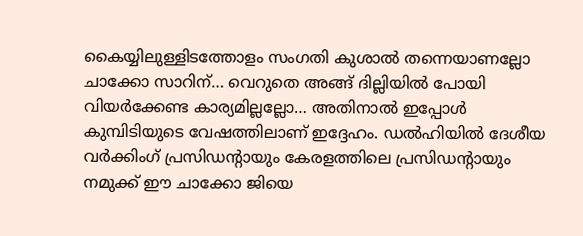കൈയ്യിലുള്ളിടത്തോളം സംഗതി കുശാല്‍ തന്നെയാണല്ലോ ചാക്കോ സാറിന്… വെറുതെ അങ്ങ് ദില്ലിയില്‍ പോയി വിയര്‍ക്കേണ്ട കാര്യമില്ലല്ലോ… അതിനാല്‍ ഇപ്പോള്‍ കുമ്പിടിയുടെ വേഷത്തിലാണ് ഇദ്ദേഹം. ഡല്‍ഹിയില്‍ ദേശീയ വര്‍ക്കിംഗ് പ്രസിഡന്റായും കേരളത്തിലെ പ്രസിഡന്റായും നമുക്ക് ഈ ചാക്കോ ജിയെ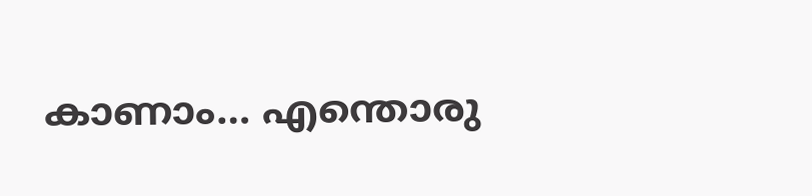കാണാം… എന്തൊരു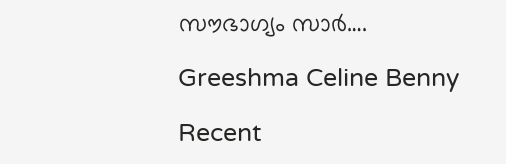സൗഭാഗ്യം സാര്‍….

Greeshma Celine Benny

Recent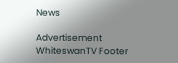News

Advertisement
WhiteswanTV Footer